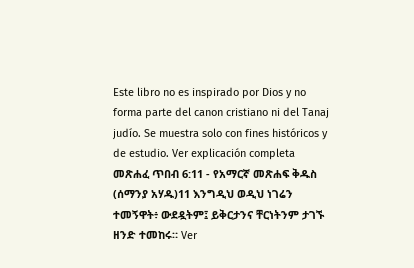Este libro no es inspirado por Dios y no forma parte del canon cristiano ni del Tanaj judío. Se muestra solo con fines históricos y de estudio. Ver explicación completa መጽሐፈ ጥበብ 6:11 - የአማርኛ መጽሐፍ ቅዱስ (ሰማንያ አሃዱ)11 እንግዲህ ወዲህ ነገሬን ተመኝዋት፥ ውደዷትም፤ ይቅርታንና ቸርነትንም ታገኙ ዘንድ ተመከሩ። Ver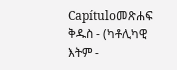Capítuloመጽሐፍ ቅዱስ - (ካቶሊካዊ እትም -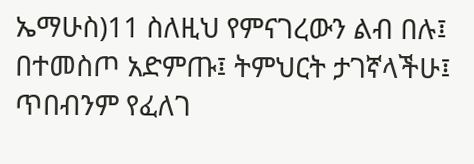ኤማሁስ)11 ስለዚህ የምናገረውን ልብ በሉ፤ በተመስጦ አድምጡ፤ ትምህርት ታገኛላችሁ፤ ጥበብንም የፈለገ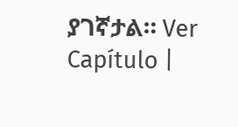ያገኛታል። Ver Capítulo |